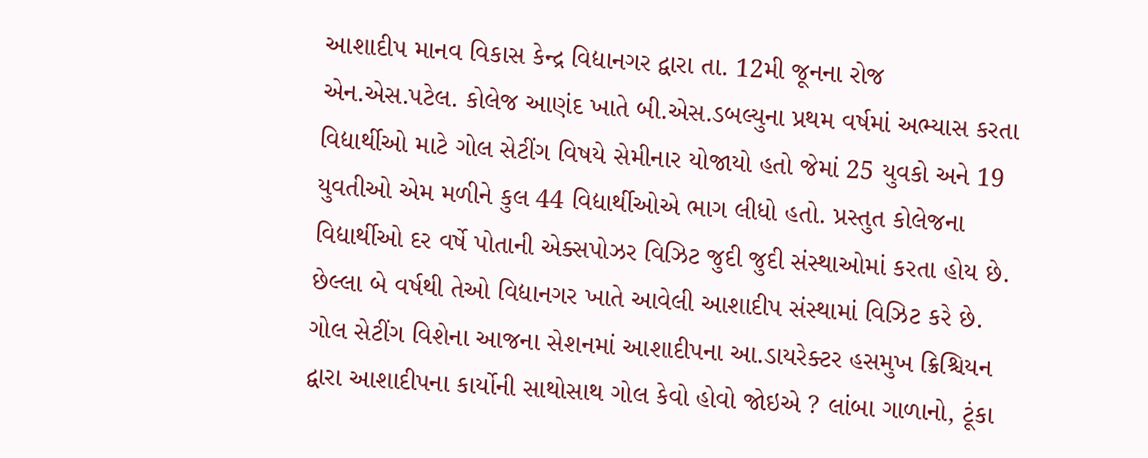આશાદીપ માનવ વિકાસ કેન્દ્ર વિદ્યાનગર દ્વારા તા. 12મી જૂનના રોજ એન.એસ.પટેલ. કોલેજ આણંદ ખાતે બી.એસ.ડબલ્યુના પ્રથમ વર્ષમાં અભ્યાસ કરતા વિદ્યાર્થીઓ માટે ગોલ સેટીંગ વિષયે સેમીનાર યોજાયો હતો જેમાં 25 યુવકો અને 19 યુવતીઓ એમ મળીને કુલ 44 વિદ્યાર્થીઓએ ભાગ લીધો હતો. પ્રસ્તુત કોલેજના વિદ્યાર્થીઓ દર વર્ષે પોતાની એક્સપોઝર વિઝિટ જુદી જુદી સંસ્થાઓમાં કરતા હોય છે.
છેલ્લા બે વર્ષથી તેઓ વિદ્યાનગર ખાતે આવેલી આશાદીપ સંસ્થામાં વિઝિટ કરે છે. ગોલ સેટીંગ વિશેના આજના સેશનમાં આશાદીપના આ.ડાયરેક્ટર હસમુખ ક્રિશ્ચિયન દ્વારા આશાદીપના કાર્યોની સાથોસાથ ગોલ કેવો હોવો જોઇએ ? લાંબા ગાળાનો, ટૂંકા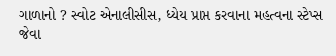ગાળાનો ? સ્વોટ એનાલીસીસ, ધ્યેય પ્રાપ્ત કરવાના મહત્વના સ્ટેપ્સ જેવા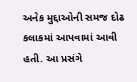અનેક મુદ્દાઓની સમજ દોઢ કલાકમાં આપવામાં આવી હતી. આ પ્રસંગે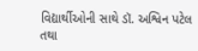વિદ્યાર્થીઓની સાથે ડૉ. અશ્વિન પટેલ તથા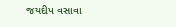જયદીપ વસાવા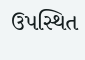ઉપસ્થિત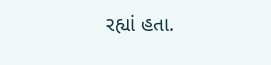રહ્યાં હતા.